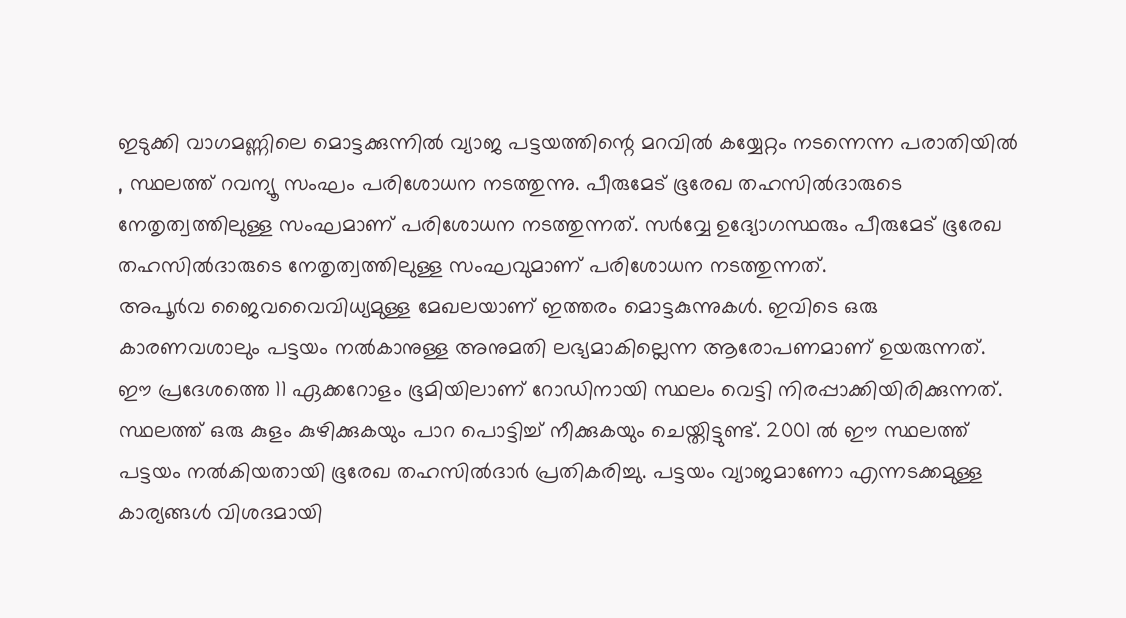ഇടുക്കി വാഗമണ്ണിലെ മൊട്ടക്കുന്നിൽ വ്യാജ പട്ടയത്തിന്റെ മറവിൽ കയ്യേറ്റം നടന്നെന്ന പരാതിയിൽ , സ്ഥലത്ത് റവന്യൂ സംഘം പരിശോധന നടത്തുന്നു. പീരുമേട് ഭൂരേഖ തഹസിൽദാരുടെ നേതൃത്വത്തിലുള്ള സംഘമാണ് പരിശോധന നടത്തുന്നത്. സർവ്വേ ഉദ്യോഗസ്ഥരും പീരുമേട് ഭൂരേഖ തഹസിൽദാരുടെ നേതൃത്വത്തിലുള്ള സംഘവുമാണ് പരിശോധന നടത്തുന്നത്.
അപൂർവ ജൈവവൈവിധ്യമുള്ള മേഖലയാണ് ഇത്തരം മൊട്ടകുന്നുകൾ. ഇവിടെ ഒരു കാരണവശാലും പട്ടയം നൽകാനുള്ള അനുമതി ലഭ്യമാകില്ലെന്ന ആരോപണമാണ് ഉയരുന്നത്. ഈ പ്രദേശത്തെ 11 ഏക്കറോളം ഭൂമിയിലാണ് റോഡിനായി സ്ഥലം വെട്ടി നിരപ്പാക്കിയിരിക്കുന്നത്. സ്ഥലത്ത് ഒരു കുളം കുഴിക്കുകയും പാറ പൊട്ടിച്ച് നീക്കുകയും ചെയ്തിട്ടുണ്ട്. 2001 ൽ ഈ സ്ഥലത്ത് പട്ടയം നൽകിയതായി ഭൂരേഖ തഹസിൽദാർ പ്രതികരിച്ചു. പട്ടയം വ്യാജമാണോ എന്നടക്കമുള്ള കാര്യങ്ങൾ വിശദമായി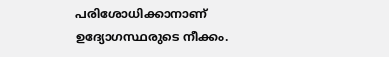പരിശോധിക്കാനാണ് ഉദ്യോഗസ്ഥരുടെ നീക്കം.